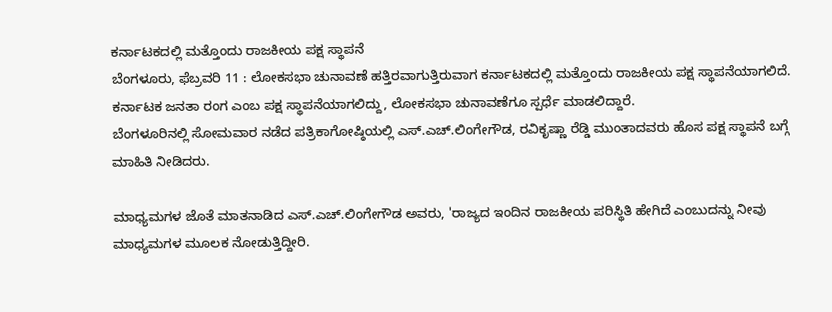ಕರ್ನಾಟಕದಲ್ಲಿ ಮತ್ತೊಂದು ರಾಜಕೀಯ ಪಕ್ಷ ಸ್ಥಾಪನೆ
ಬೆಂಗಳೂರು, ಫೆಬ್ರವರಿ 11 : ಲೋಕಸಭಾ ಚುನಾವಣೆ ಹತ್ತಿರವಾಗುತ್ತಿರುವಾಗ ಕರ್ನಾಟಕದಲ್ಲಿ ಮತ್ತೊಂದು ರಾಜಕೀಯ ಪಕ್ಷ ಸ್ಥಾಪನೆಯಾಗಲಿದೆ. ಕರ್ನಾಟಕ ಜನತಾ ರಂಗ ಎಂಬ ಪಕ್ಷ ಸ್ಥಾಪನೆಯಾಗಲಿದ್ದು, ಲೋಕಸಭಾ ಚುನಾವಣೆಗೂ ಸ್ಪರ್ಧೆ ಮಾಡಲಿದ್ದಾರೆ.
ಬೆಂಗಳೂರಿನಲ್ಲಿ ಸೋಮವಾರ ನಡೆದ ಪತ್ರಿಕಾಗೋಷ್ಠಿಯಲ್ಲಿ ಎಸ್.ಎಚ್.ಲಿಂಗೇಗೌಡ, ರವಿಕೃಷ್ಣಾ ರೆಡ್ಡಿ ಮುಂತಾದವರು ಹೊಸ ಪಕ್ಷ ಸ್ಥಾಪನೆ ಬಗ್ಗೆ ಮಾಹಿತಿ ನೀಡಿದರು.

ಮಾಧ್ಯಮಗಳ ಜೊತೆ ಮಾತನಾಡಿದ ಎಸ್.ಎಚ್.ಲಿಂಗೇಗೌಡ ಅವರು, 'ರಾಜ್ಯದ ಇಂದಿನ ರಾಜಕೀಯ ಪರಿಸ್ಥಿತಿ ಹೇಗಿದೆ ಎಂಬುದನ್ನು ನೀವು ಮಾಧ್ಯಮಗಳ ಮೂಲಕ ನೋಡುತ್ತಿದ್ದೀರಿ.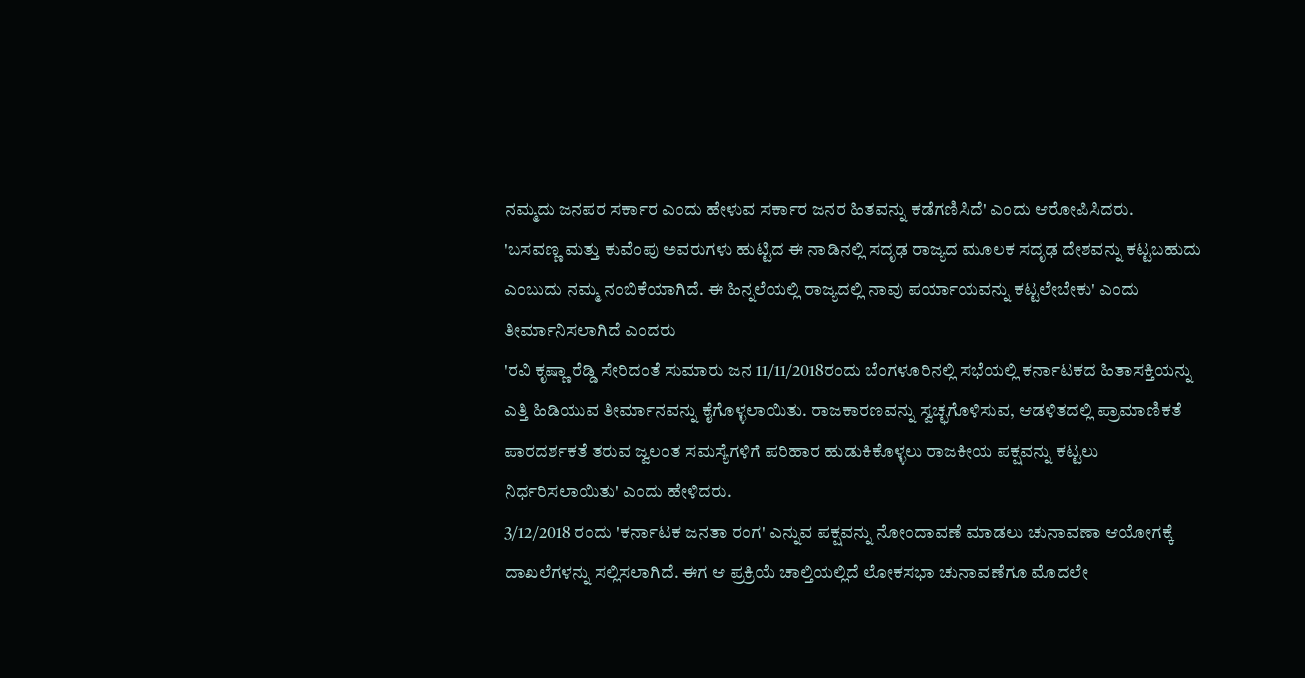ನಮ್ಮದು ಜನಪರ ಸರ್ಕಾರ ಎಂದು ಹೇಳುವ ಸರ್ಕಾರ ಜನರ ಹಿತವನ್ನು ಕಡೆಗಣಿಸಿದೆ' ಎಂದು ಆರೋಪಿಸಿದರು.
'ಬಸವಣ್ಣ ಮತ್ತು ಕುವೆಂಪು ಅವರುಗಳು ಹುಟ್ಟಿದ ಈ ನಾಡಿನಲ್ಲಿ ಸದೃಢ ರಾಜ್ಯದ ಮೂಲಕ ಸದೃಢ ದೇಶವನ್ನು ಕಟ್ಟಬಹುದು ಎಂಬುದು ನಮ್ಮ ನಂಬಿಕೆಯಾಗಿದೆ. ಈ ಹಿನ್ನಲೆಯಲ್ಲಿ ರಾಜ್ಯದಲ್ಲಿ ನಾವು ಪರ್ಯಾಯವನ್ನು ಕಟ್ಟಲೇಬೇಕು' ಎಂದು ತೀರ್ಮಾನಿಸಲಾಗಿದೆ ಎಂದರು
'ರವಿ ಕೃಷ್ಣಾ ರೆಡ್ಡಿ ಸೇರಿದಂತೆ ಸುಮಾರು ಜನ 11/11/2018ರಂದು ಬೆಂಗಳೂರಿನಲ್ಲಿ ಸಭೆಯಲ್ಲಿ ಕರ್ನಾಟಕದ ಹಿತಾಸಕ್ತಿಯನ್ನು ಎತ್ತಿ ಹಿಡಿಯುವ ತೀರ್ಮಾನವನ್ನು ಕೈಗೊಳ್ಳಲಾಯಿತು. ರಾಜಕಾರಣವನ್ನು ಸ್ವಚ್ಛಗೊಳಿಸುವ, ಆಡಳಿತದಲ್ಲಿ ಪ್ರಾಮಾಣಿಕತೆ ಪಾರದರ್ಶಕತೆ ತರುವ ಜ್ವಲಂತ ಸಮಸ್ಯೆಗಳಿಗೆ ಪರಿಹಾರ ಹುಡುಕಿಕೊಳ್ಳಲು ರಾಜಕೀಯ ಪಕ್ಷವನ್ನು ಕಟ್ಟಲು ನಿರ್ಧರಿಸಲಾಯಿತು' ಎಂದು ಹೇಳಿದರು.
3/12/2018 ರಂದು 'ಕರ್ನಾಟಕ ಜನತಾ ರಂಗ' ಎನ್ನುವ ಪಕ್ಷವನ್ನು ನೋಂದಾವಣೆ ಮಾಡಲು ಚುನಾವಣಾ ಆಯೋಗಕ್ಕೆ ದಾಖಲೆಗಳನ್ನು ಸಲ್ಲಿಸಲಾಗಿದೆ. ಈಗ ಆ ಪ್ರಕ್ರಿಯೆ ಚಾಲ್ತಿಯಲ್ಲಿದೆ ಲೋಕಸಭಾ ಚುನಾವಣೆಗೂ ಮೊದಲೇ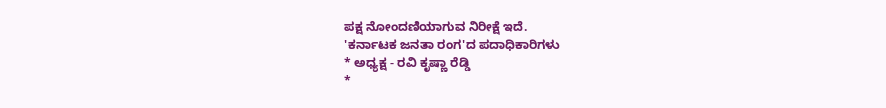ಪಕ್ಷ ನೋಂದಣಿಯಾಗುವ ನಿರೀಕ್ಷೆ ಇದೆ.
'ಕರ್ನಾಟಕ ಜನತಾ ರಂಗ'ದ ಪದಾಧಿಕಾರಿಗಳು
* ಅಧ್ಯಕ್ಷ - ರವಿ ಕೃಷ್ಣಾ ರೆಡ್ಡಿ
*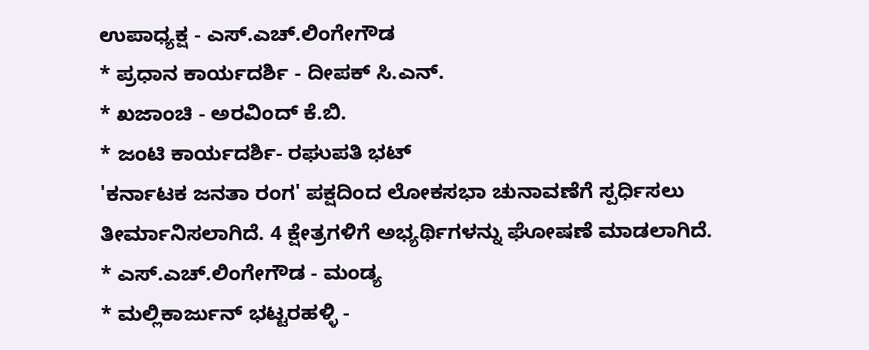ಉಪಾಧ್ಯಕ್ಷ - ಎಸ್.ಎಚ್.ಲಿಂಗೇಗೌಡ
* ಪ್ರಧಾನ ಕಾರ್ಯದರ್ಶಿ - ದೀಪಕ್ ಸಿ.ಎನ್.
* ಖಜಾಂಚಿ - ಅರವಿಂದ್ ಕೆ.ಬಿ.
* ಜಂಟಿ ಕಾರ್ಯದರ್ಶಿ- ರಘುಪತಿ ಭಟ್
'ಕರ್ನಾಟಕ ಜನತಾ ರಂಗ' ಪಕ್ಷದಿಂದ ಲೋಕಸಭಾ ಚುನಾವಣೆಗೆ ಸ್ಪರ್ಧಿಸಲು ತೀರ್ಮಾನಿಸಲಾಗಿದೆ. 4 ಕ್ಷೇತ್ರಗಳಿಗೆ ಅಭ್ಯರ್ಥಿಗಳನ್ನು ಘೋಷಣೆ ಮಾಡಲಾಗಿದೆ.
* ಎಸ್.ಎಚ್.ಲಿಂಗೇಗೌಡ - ಮಂಡ್ಯ
* ಮಲ್ಲಿಕಾರ್ಜುನ್ ಭಟ್ಟರಹಳ್ಳಿ -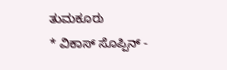ತುಮಕೂರು
* ವಿಕಾಸ್ ಸೊಪ್ಪಿನ್ -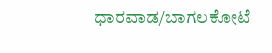ಧಾರವಾಡ/ಬಾಗಲಕೋಟೆ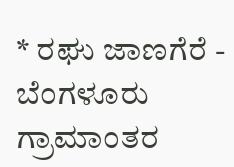* ರಘು ಜಾಣಗೆರೆ - ಬೆಂಗಳೂರು ಗ್ರಾಮಾಂತರ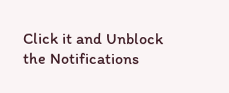Click it and Unblock the Notifications